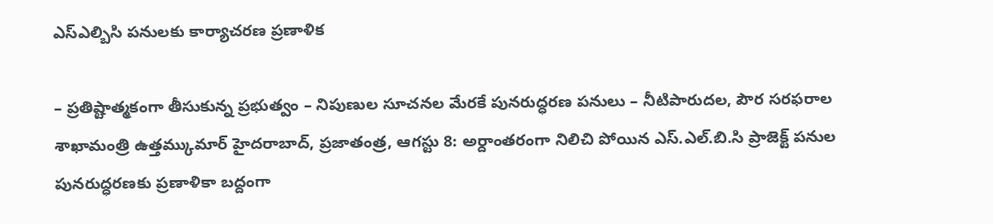ఎస్ఎల్బిసి పనులకు కార్యాచరణ ప్రణాళిక

– ప్రతిష్టాత్మకంగా తీసుకున్న ప్రభుత్వం – నిపుణుల సూచనల మేరకే పునరుద్ధరణ పనులు – నీటిపారుదల, పౌర సరఫరాల శాఖామంత్రి ఉత్తమ్కుమార్ హైదరాబాద్, ప్రజాతంత్ర, ఆగస్టు 8: అర్దాంతరంగా నిలిచి పోయిన ఎస్.ఎల్.బి.సి ప్రాజెక్ట్ పనుల పునరుద్ధరణకు ప్రణాళికా బద్దంగా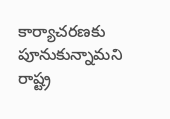కార్యాచరణకు పూనుకున్నామని రాష్ట్ర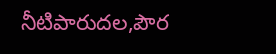నీటిపారుదల,పౌర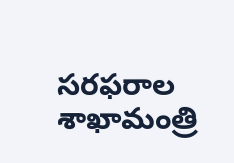సరఫరాల శాఖామంత్రి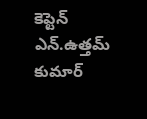కెప్టెన్ ఎన్.ఉత్తమ్ కుమార్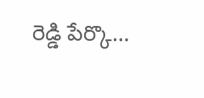రెడ్డి పేర్కొ…